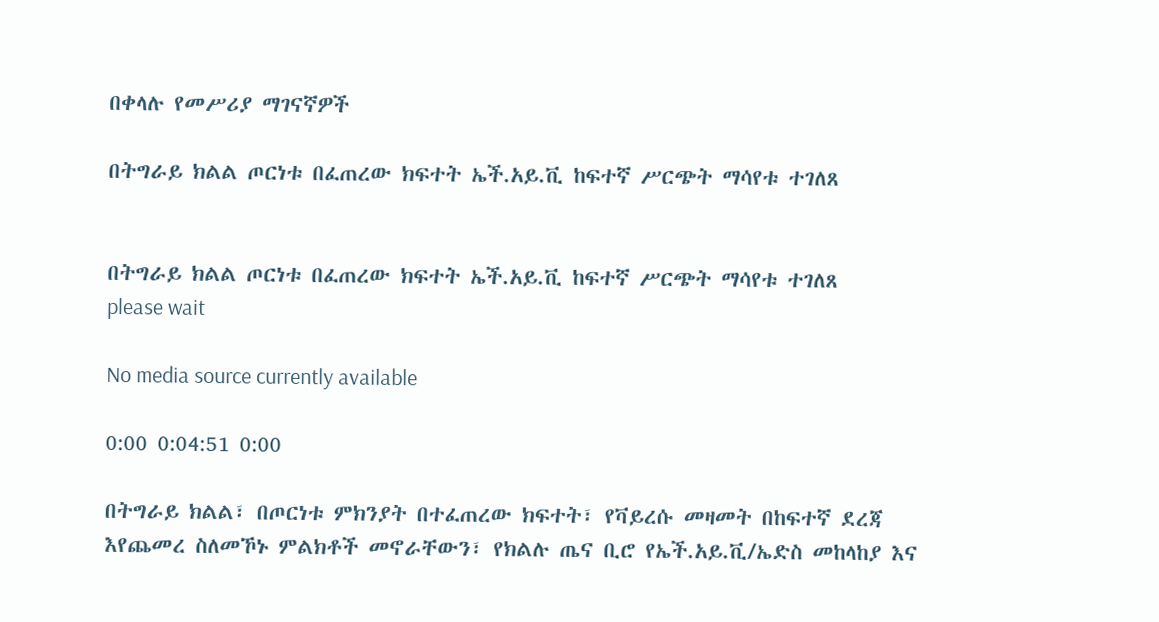በቀላሉ የመሥሪያ ማገናኛዎች

በትግራይ ክልል ጦርነቱ በፈጠረው ክፍተት ኤች.አይ.ቪ ከፍተኛ ሥርጭት ማሳየቱ ተገለጸ


በትግራይ ክልል ጦርነቱ በፈጠረው ክፍተት ኤች.አይ.ቪ ከፍተኛ ሥርጭት ማሳየቱ ተገለጸ
please wait

No media source currently available

0:00 0:04:51 0:00

በትግራይ ክልል፣ በጦርነቱ ምክንያት በተፈጠረው ክፍተት፣ የቫይረሱ መዛመት በከፍተኛ ደረጃ እየጨመረ ስለመኾኑ ምልክቶች መኖራቸውን፣ የክልሉ ጤና ቢሮ የኤች.አይ.ቪ/ኤድስ መከላከያ እና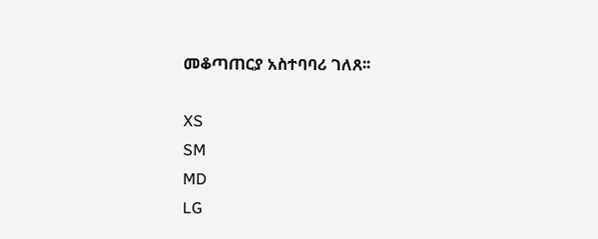መቆጣጠርያ አስተባባሪ ገለጸ፡፡

XS
SM
MD
LG